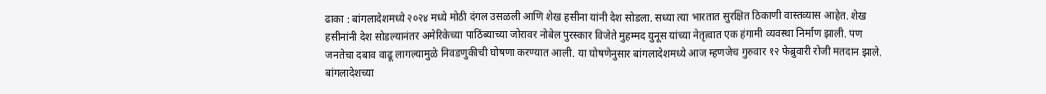ढाका : बांगलादेशमध्ये २०२४ मध्ये मोठी दंगल उसळली आणि शेख हसीना यांनी देश सोडला. सध्या त्या भारतात सुरक्षित ठिकाणी वास्तव्यास आहेत. शेख हसीनांनी देश सोडल्यानंतर अमेरिकेच्या पाठिंब्याच्या जोरावर नोबेल पुरस्कार विजेते मुहम्मद युनूस यांच्या नेतृत्वात एक हंगामी व्यवस्था निर्माण झाली. पण जनतेचा दबाव वाढू लागल्यामुळे निवडणुकीची घोषणा करण्यात आली. या घोषणेनुसार बांगलादेशमध्ये आज म्हणजेच गुरुवार १२ फेब्रुवारी रोजी मतदान झाले.
बांगलादेशच्या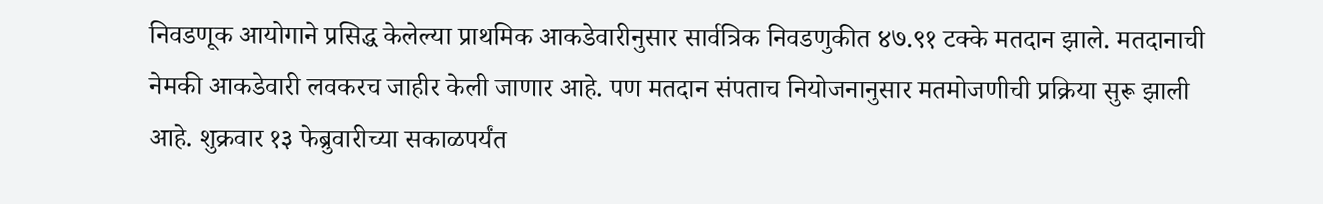निवडणूक आयोगाने प्रसिद्ध केलेल्या प्राथमिक आकडेवारीनुसार सार्वत्रिक निवडणुकीत ४७.९१ टक्के मतदान झाले. मतदानाची नेमकी आकडेवारी लवकरच जाहीर केली जाणार आहे. पण मतदान संपताच नियोजनानुसार मतमोजणीची प्रक्रिया सुरू झाली आहे. शुक्रवार १३ फेब्रुवारीच्या सकाळपर्यंत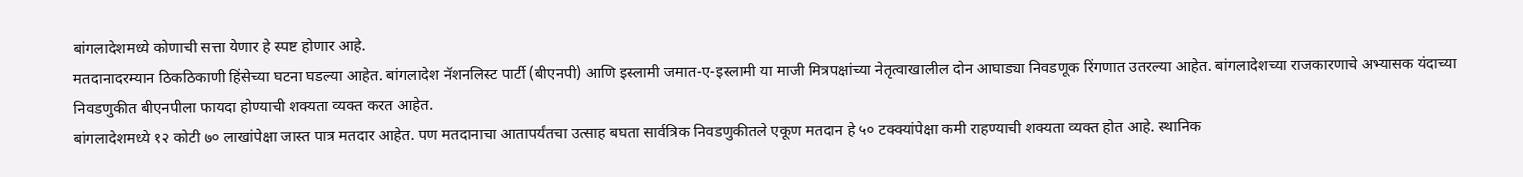बांगलादेशमध्ये कोणाची सत्ता येणार हे स्पष्ट होणार आहे.
मतदानादरम्यान ठिकठिकाणी हिंसेच्या घटना घडल्या आहेत. बांगलादेश नॅशनलिस्ट पार्टी (बीएनपी) आणि इस्लामी जमात-ए-इस्लामी या माजी मित्रपक्षांच्या नेतृत्वाखालील दोन आघाड्या निवडणूक रिंगणात उतरल्या आहेत. बांगलादेशच्या राजकारणाचे अभ्यासक यंदाच्या निवडणुकीत बीएनपीला फायदा होण्याची शक्यता व्यक्त करत आहेत.
बांगलादेशमध्ये १२ कोटी ७० लाखांपेक्षा जास्त पात्र मतदार आहेत. पण मतदानाचा आतापर्यंतचा उत्साह बघता सार्वत्रिक निवडणुकीतले एकूण मतदान हे ५० टक्क्यांपेक्षा कमी राहण्याची शक्यता व्यक्त होत आहे. स्थानिक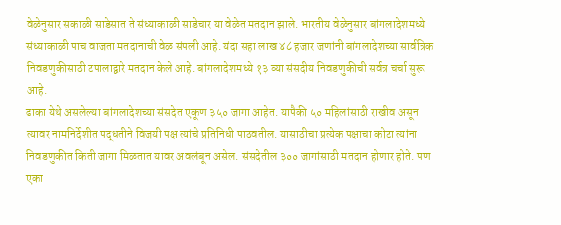वेळेनुसार सकाळी साडेसात ते संध्याकाळी साडेचार या वेळेत मतदान झाले. भारतीय वेळेनुसार बांगलादेशमध्ये संध्याकाळी पाच वाजता मतदानाची वेळ संपली आहे. यंदा सहा लाख ४८ हजार जणांनी बांगलादेशच्या सार्वत्रिक निवडणुकीसाठी टपालाद्वारे मतदान केले आहे. बांगलादेशमध्ये १३ व्या संसदीय निवडणुकीची सर्वत्र चर्चा सुरू आहे.
ढाका येथे असलेल्या बांगलादेशच्या संसदेत एकूण ३५० जागा आहेत. यापैकी ५० महिलांसाठी राखीव असून त्यावर नामनिर्देशीत पद्धतीने विजयी पक्ष त्यांचे प्रतिनिधी पाठवतील. यासाठीचा प्रत्येक पक्षाचा कोटा त्यांना निवडणुकीत किती जागा मिळतात यावर अवलंबून असेल. संसदेतील ३०० जागांसाठी मतदान होणार होते. पण एका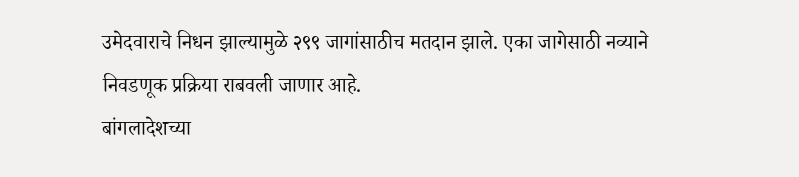उमेदवाराचे निधन झाल्यामुळे २९९ जागांसाठीच मतदान झाले. एका जागेसाठी नव्याने निवडणूक प्रक्रिया राबवली जाणार आहे.
बांगलादेशच्या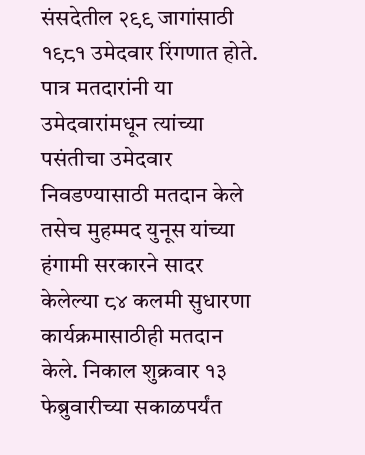संसदेतील २९९ जागांसाठी १९८१ उमेदवार रिंगणात होते. पात्र मतदारांनी या उमेदवारांमधून त्यांच्या पसंतीचा उमेदवार निवडण्यासाठी मतदान केले तसेच मुहम्मद युनूस यांच्या हंगामी सरकारने सादर केलेल्या ८४ कलमी सुधारणा कार्यक्रमासाठीही मतदान केले. निकाल शुक्रवार १३ फेब्रुवारीच्या सकाळपर्यंत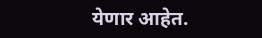येणार आहेत.